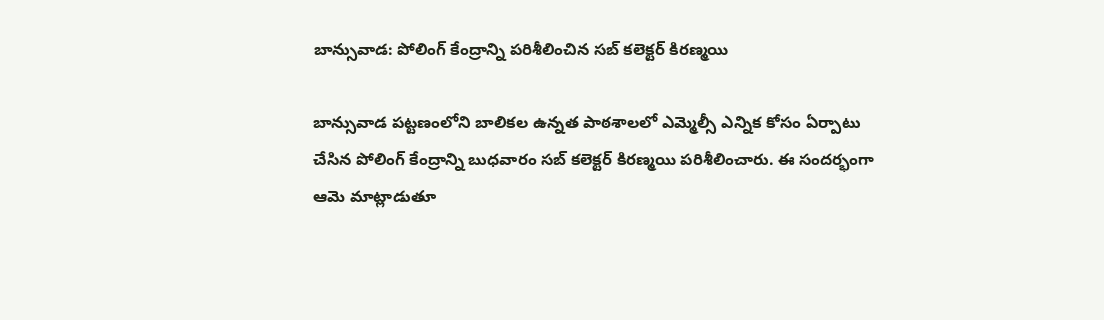బాన్సువాడ: పోలింగ్ కేంద్రాన్ని పరిశీలించిన సబ్ కలెక్టర్ కిరణ్మయి

బాన్సువాడ పట్టణంలోని బాలికల ఉన్నత పాఠశాలలో ఎమ్మెల్సీ ఎన్నిక కోసం ఏర్పాటు చేసిన పోలింగ్ కేంద్రాన్ని బుధవారం సబ్ కలెక్టర్ కిరణ్మయి పరిశీలించారు. ఈ సందర్భంగా ఆమె మాట్లాడుతూ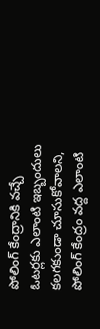పోలింగ్ కేంద్రానికి వచ్చే ఓటర్లకు ఎలాంటి ఇబ్బందులు కలగకుండా చూసుకోవాలని, పోలింగ్ కేంద్రం వద్ద ఎలాంటి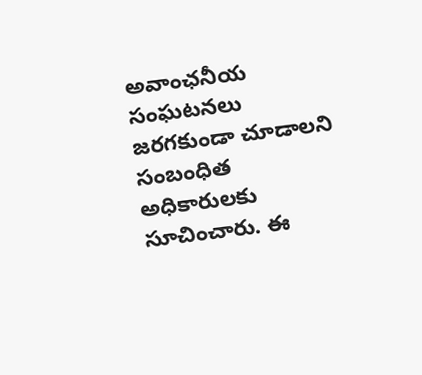అవాంఛనీయ సంఘటనలు జరగకుండా చూడాలని సంబంధిత అధికారులకు సూచించారు. ఈ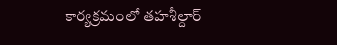కార్యక్రమంలో తహశీల్దార్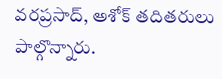వరప్రసాద్, అశోక్ తదితరులు పాల్గొన్నారు.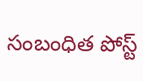సంబంధిత పోస్ట్